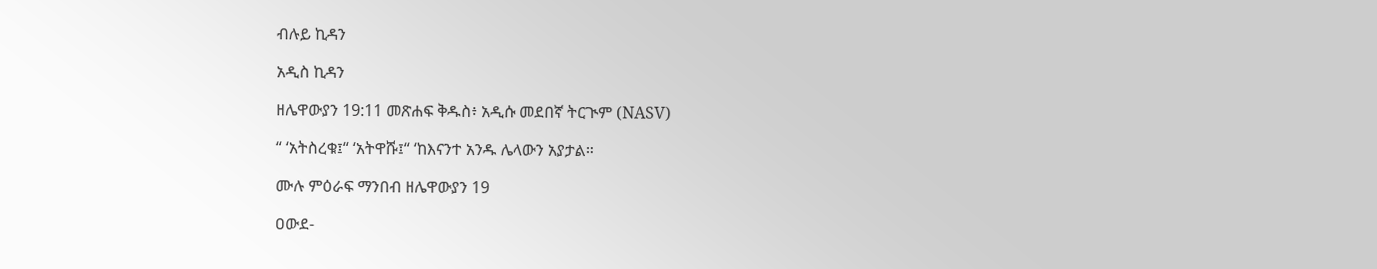ብሉይ ኪዳን

አዲስ ኪዳን

ዘሌዋውያን 19:11 መጽሐፍ ቅዱስ፥ አዲሱ መደበኛ ትርጒም (NASV)

“ ‘አትስረቁ፤“ ‘አትዋሹ፤“ ‘ከእናንተ አንዱ ሌላውን አያታል።

ሙሉ ምዕራፍ ማንበብ ዘሌዋውያን 19

ዐውደ-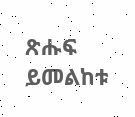ጽሑፍ ይመልከቱ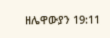ዘሌዋውያን 19:11